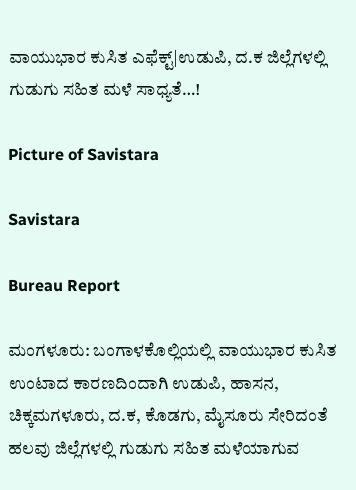ವಾಯುಭಾರ ಕುಸಿತ ಎಫೆಕ್ಟ್|ಉಡುಪಿ, ದ.ಕ ಜಿಲ್ಲೆಗಳಲ್ಲಿ ಗುಡುಗು ಸಹಿತ ಮಳೆ ಸಾಧ್ಯತೆ…!

Picture of Savistara

Savistara

Bureau Report

ಮಂಗಳೂರು: ಬಂಗಾಳಕೊಲ್ಲಿಯಲ್ಲಿ ವಾಯುಭಾರ ಕುಸಿತ ಉಂಟಾದ ಕಾರಣದಿಂದಾಗಿ ಉಡುಪಿ, ಹಾಸನ, ಚಿಕ್ಕಮಗಳೂರು, ದ.ಕ, ಕೊಡಗು, ಮೈಸೂರು ಸೇರಿದಂತೆ ಹಲವು ಜಿಲ್ಲೆಗಳಲ್ಲಿ ಗುಡುಗು ಸಹಿತ ಮಳೆಯಾಗುವ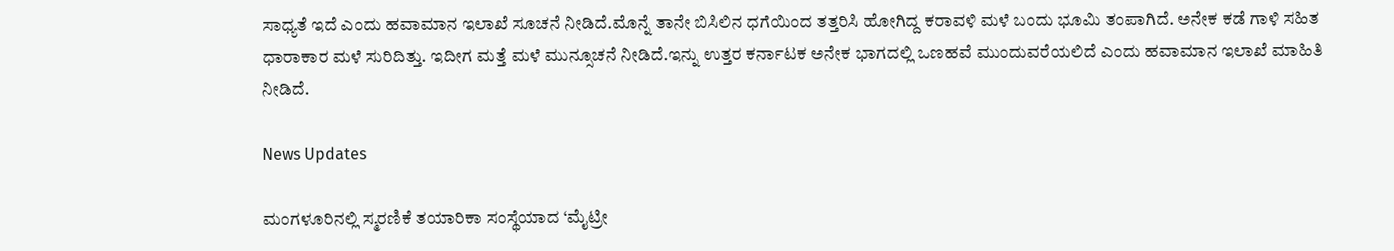ಸಾಧ್ಯತೆ ಇದೆ ಎಂದು ಹವಾಮಾನ ಇಲಾಖೆ ಸೂಚನೆ ನೀಡಿದೆ.ಮೊನ್ನೆ ತಾನೇ ಬಿಸಿಲಿನ ಧಗೆಯಿಂದ ತತ್ತರಿಸಿ ಹೋಗಿದ್ದ ಕರಾವಳಿ ಮಳೆ ಬಂದು ಭೂಮಿ ತಂಪಾಗಿದೆ. ಅನೇಕ ಕಡೆ ಗಾಳಿ ಸಹಿತ ಧಾರಾಕಾರ ಮಳೆ ಸುರಿದಿತ್ತು. ಇದೀಗ ಮತ್ತೆ ಮಳೆ ಮುನ್ಸೂಚನೆ ನೀಡಿದೆ.ಇನ್ನು ಉತ್ತರ ಕರ್ನಾಟಕ ಅನೇಕ ಭಾಗದಲ್ಲಿ ಒಣಹವೆ ಮುಂದುವರೆಯಲಿದೆ ಎಂದು ಹವಾಮಾನ ಇಲಾಖೆ ಮಾಹಿತಿ ನೀಡಿದೆ.

News Updates

ಮಂಗಳೂರಿನಲ್ಲಿ ಸ್ಮರಣಿಕೆ ತಯಾರಿಕಾ ಸಂಸ್ಥೆಯಾದ ‘ಮೈಟ್ರೀ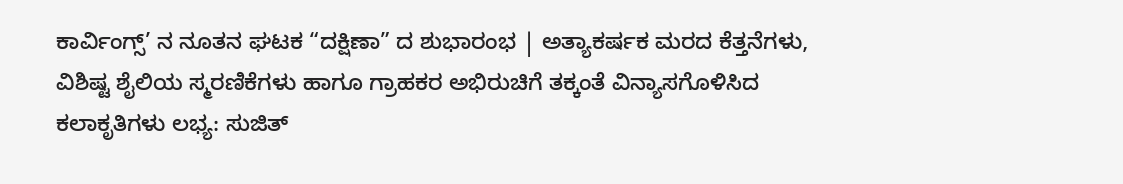ಕಾರ್ವಿಂಗ್ಸ್’ ನ ನೂತನ ಘಟಕ “ದಕ್ಷಿಣಾ” ದ ಶುಭಾರಂಭ | ಅತ್ಯಾಕರ್ಷಕ ಮರದ ಕೆತ್ತನೆಗಳು, ವಿಶಿಷ್ಟ ಶೈಲಿಯ ಸ್ಮರಣಿಕೆಗಳು ಹಾಗೂ ಗ್ರಾಹಕರ ಅಭಿರುಚಿಗೆ ತಕ್ಕಂತೆ ವಿನ್ಯಾಸಗೊಳಿಸಿದ ಕಲಾಕೃತಿಗಳು ಲಭ್ಯ: ಸುಜಿತ್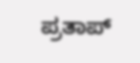ಪ್ರತಾಪ್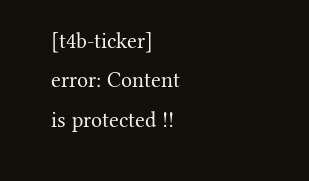[t4b-ticker]
error: Content is protected !!